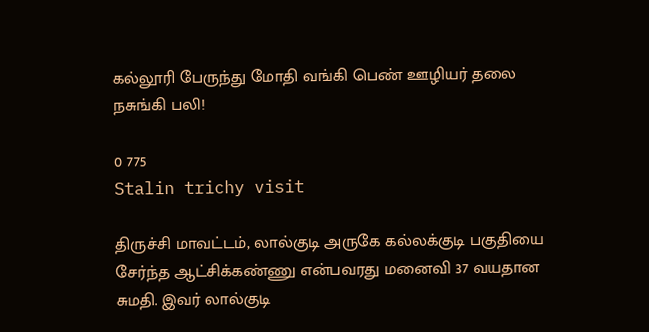கல்லூரி பேருந்து மோதி வங்கி பெண் ஊழியர் தலை நசுங்கி பலி!

0 775
Stalin trichy visit

திருச்சி மாவட்டம், லால்குடி அருகே கல்லக்குடி பகுதியை சேர்ந்த ஆட்சிக்கண்ணு என்பவரது மனைவி 37 வயதான சுமதி. இவர் லால்குடி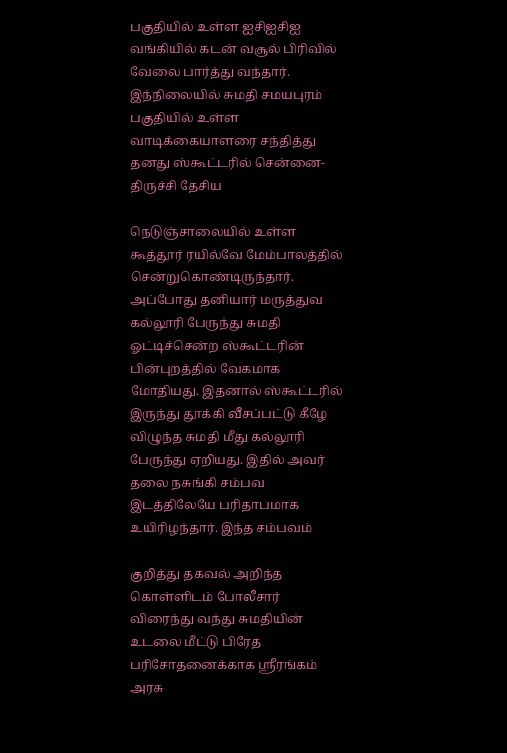பகுதியில் உள்ள ஐசிஐசிஐ வங்கியில் கடன் வசூல் பிரிவில் வேலை பார்த்து வந்தார். இந்நிலையில் சுமதி சமயபுரம் பகுதியில் உள்ள வாடிக்கையாளரை சந்தித்து தனது ஸ்கூட்டரில் சென்னை- திருச்சி தேசிய

நெடுஞ்சாலையில் உள்ள கூத்தூர் ரயில்வே மேம்பாலத்தில் சென்றுகொண்டிருந்தார். அப்போது தனியார் மருத்துவ கல்லூரி பேருந்து சுமதி ஓட்டிச்சென்ற ஸ்கூட்டரின் பின்புறத்தில் வேகமாக மோதியது. இதனால் ஸ்கூட்டரில் இருந்து தூக்கி வீசப்பட்டு கீழே விழுந்த சுமதி மீது கல்லூரி பேருந்து ஏறியது. இதில் அவர் தலை நசுங்கி சம்பவ இடத்திலேயே பரிதாபமாக உயிரிழந்தார். இந்த சம்பவம்

குறித்து தகவல் அறிந்த கொள்ளிடம் போலீசார் விரைந்து வந்து சுமதியின் உடலை மீட்டு பிரேத பரிசோதனைக்காக ஸ்ரீரங்கம் அரசு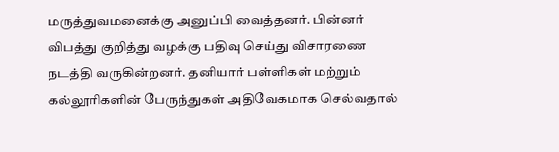மருத்துவமனைக்கு அனுப்பி வைத்தனர். பின்னர் விபத்து குறித்து வழக்கு பதிவு செய்து விசாரணை நடத்தி வருகின்றனர். தனியார் பள்ளிகள் மற்றும் கல்லூரிகளின் பேருந்துகள் அதிவேகமாக செல்வதால்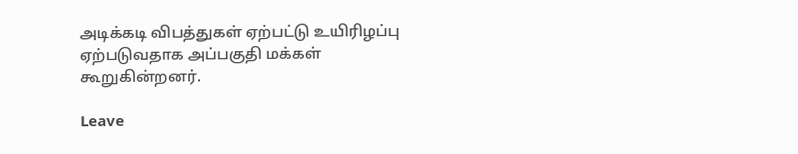அடிக்கடி விபத்துகள் ஏற்பட்டு உயிரிழப்பு ஏற்படுவதாக அப்பகுதி மக்கள் கூறுகின்றனர்.

Leave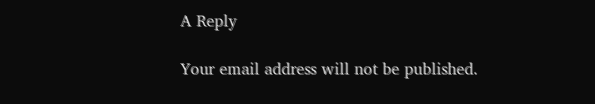A Reply

Your email address will not be published.